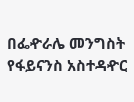በፌዯራሌ መንግስት የፋይናንስ አስተዳዯር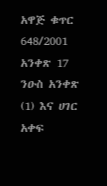አዋጅ ቁጥር 648/2001 አንቀጽ 17 ንዑስ አንቀጽ (1) እና ሀገር አቀፍ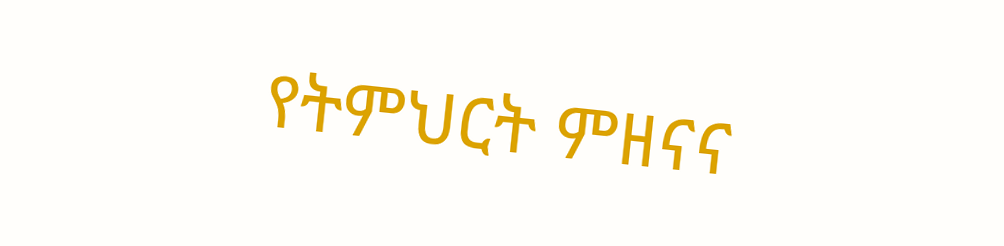የትምህርት ምዘናና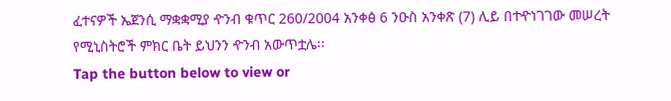ፈተናዎች ኤጀንሲ ማቋቋሚያ ዯንብ ቁጥር 260/2004 አንቀፅ 6 ንዑስ አንቀጽ (7) ሊይ በተዯነገገው መሠረት የሚኒስትሮች ምክር ቤት ይህንን ዯንብ አውጥቷሌ፡፡
Tap the button below to view or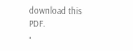download this PDF.
•